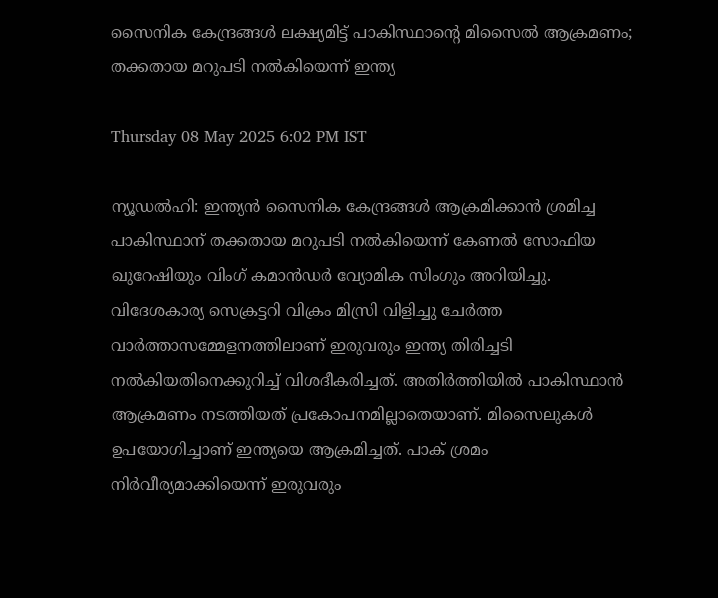സൈനിക കേന്ദ്രങ്ങൾ ലക്ഷ്യമിട്ട് പാകിസ്ഥാന്റെ മിസൈൽ ആക്രമണം; തക്കതായ മറുപടി നൽകിയെന്ന് ഇന്ത്യ

Thursday 08 May 2025 6:02 PM IST

ന്യൂഡൽഹി: ഇന്ത്യൻ സൈനിക കേന്ദ്രങ്ങൾ ആക്രമിക്കാൻ ശ്രമിച്ച പാകിസ്ഥാന് തക്കതായ മറുപടി നൽകിയെന്ന് കേണൽ സോഫിയ ഖുറേഷിയും വിംഗ് കമാൻഡർ വ്യോമിക സിംഗും അറിയിച്ചു. വിദേശകാര്യ സെക്രട്ടറി വിക്രം മിസ്രി വിളിച്ചു ചേർത്ത വാർത്താസമ്മേളനത്തിലാണ് ഇരുവരും ഇന്ത്യ തിരിച്ചടി നൽകിയതിനെക്കുറിച്ച് വിശദീകരിച്ചത്. അതിർത്തിയിൽ പാകിസ്ഥാൻ ആക്രമണം നടത്തിയത് പ്രകോപനമില്ലാതെയാണ്. മിസൈലുകൾ ഉപയോഗിച്ചാണ് ഇന്ത്യയെ ആക്രമിച്ചത്. പാക് ശ്രമം നിർവീര്യമാക്കിയെന്ന് ഇരുവരും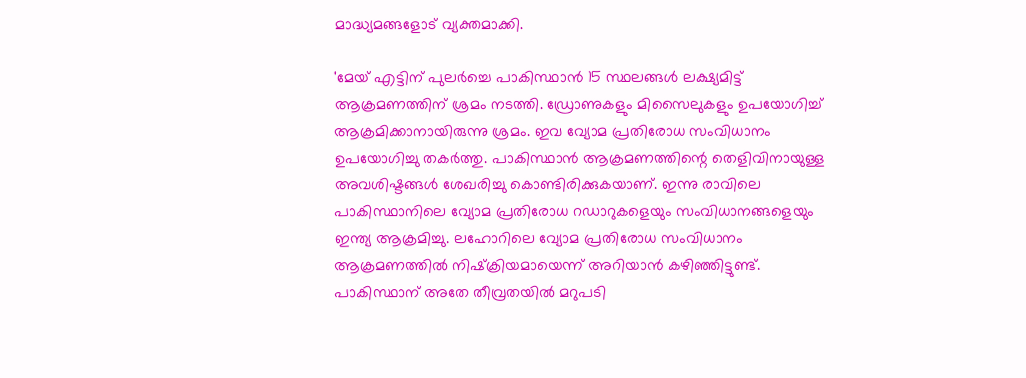മാദ്ധ്യമങ്ങളോട് വ്യക്തമാക്കി.

'മേയ് എട്ടിന് പുലർച്ചെ പാകിസ്ഥാൻ 15 സ്ഥലങ്ങൾ ലക്ഷ്യമിട്ട് ആക്രമണത്തിന് ശ്രമം നടത്തി. ഡ്രോണുകളും മിസൈലുകളും ഉപയോഗിച്ച് ആക്രമിക്കാനായിരുന്നു ശ്രമം. ഇവ വ്യോമ പ്രതിരോധ സംവിധാനം ഉപയോഗിച്ചു തകർത്തു. പാകിസ്ഥാൻ ആക്രമണത്തിന്റെ തെളിവിനായുള്ള അവശിഷ്ടങ്ങൾ ശേഖരിച്ചു കൊണ്ടിരിക്കുകയാണ്. ഇന്നു രാവിലെ പാകിസ്ഥാനിലെ വ്യോമ പ്രതിരോധ റഡാറുകളെയും സംവിധാനങ്ങളെയും ഇന്ത്യ ആക്രമിച്ചു. ലഹോറിലെ വ്യോമ പ്രതിരോധ സംവിധാനം ആക്രമണത്തിൽ നിഷ്‌ക്രിയമായെന്ന് അറിയാൻ കഴിഞ്ഞിട്ടുണ്ട്. പാകിസ്ഥാന് അതേ തീവ്രതയിൽ മറുപടി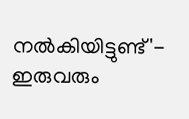നൽകിയിട്ടുണ്ട്'- ഇരുവരും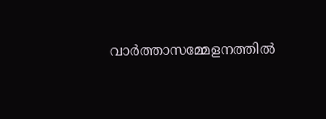വാർത്താസമ്മേളനത്തിൽ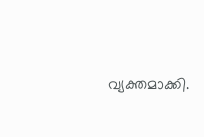വ്യക്തമാക്കി.